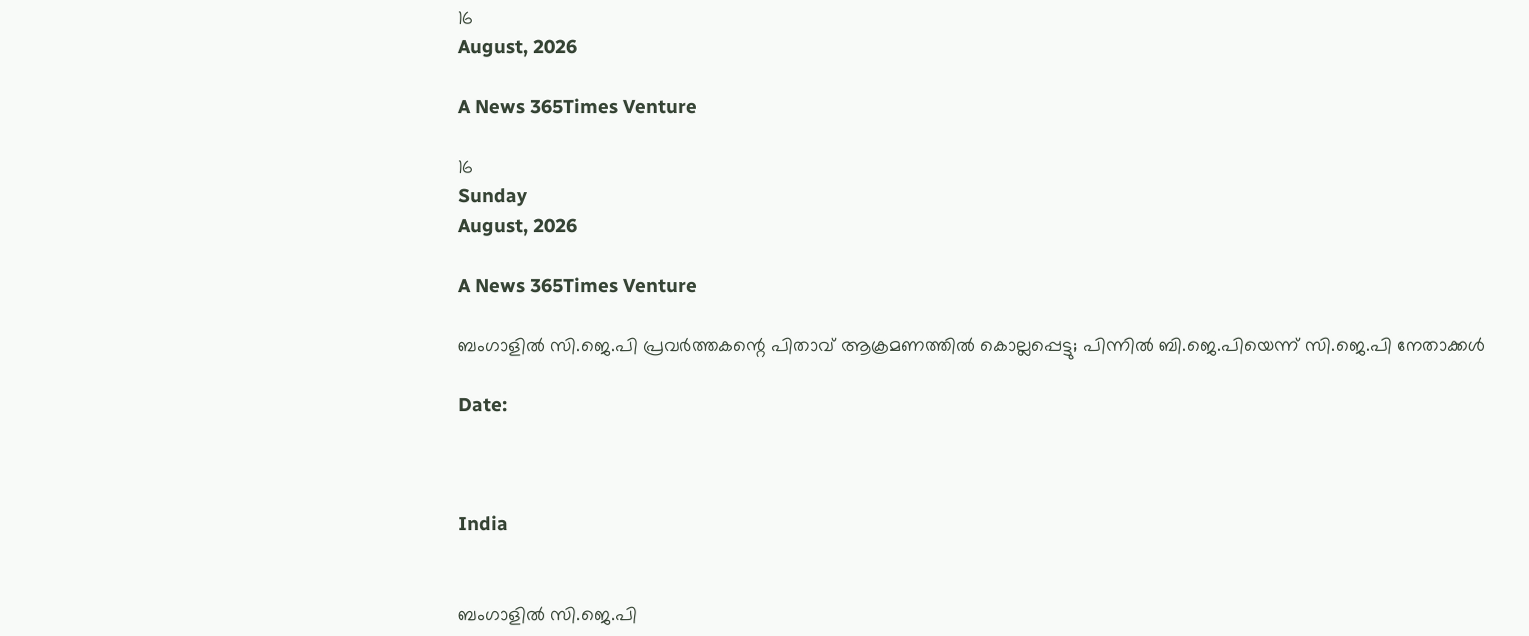16
August, 2026

A News 365Times Venture

16
Sunday
August, 2026

A News 365Times Venture

ബംഗാളിൽ സി.ജെ.പി പ്രവർത്തകന്റെ പിതാവ് ആക്രമണത്തിൽ കൊല്ലപ്പെട്ടു; പിന്നിൽ ബി.ജെ.പിയെന്ന് സി.ജെ.പി നേതാക്കൾ

Date:



India


ബംഗാളിൽ സി.ജെ.പി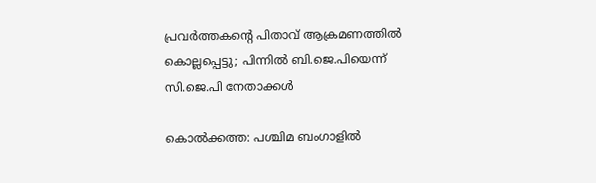പ്രവർത്തകന്റെ പിതാവ് ആക്രമണത്തിൽ കൊല്ലപ്പെട്ടു; പിന്നിൽ ബി.ജെ.പിയെന്ന് സി.ജെ.പി നേതാക്കൾ

കൊൽക്കത്ത: പശ്ചിമ ബംഗാളിൽ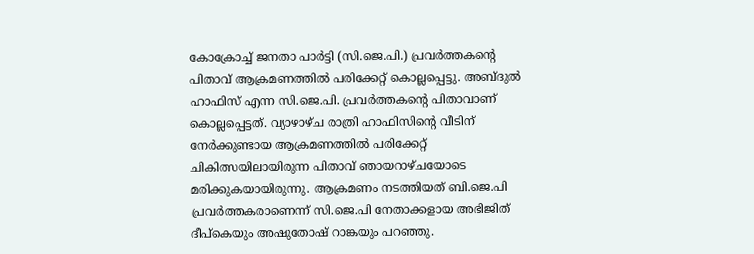കോക്രോച്ച് ജനതാ പാർട്ടി (സി.ജെ.പി.) പ്രവർത്തകന്റെ പിതാവ് ആക്രമണത്തിൽ പരിക്കേറ്റ് കൊല്ലപ്പെട്ടു. അബ്ദുൽ ഹാഫിസ് എന്ന സി.ജെ.പി. പ്രവർത്തകന്റെ പിതാവാണ് കൊല്ലപ്പെട്ടത്. വ്യാഴാഴ്ച രാത്രി ഹാഫിസിന്റെ വീടിന് നേർക്കുണ്ടായ ആക്രമണത്തിൽ പരിക്കേറ്റ് ചികിത്സയിലായിരുന്ന പിതാവ് ഞായറാഴ്ചയോടെ മരിക്കുകയായിരുന്നു. ആക്രമണം നടത്തിയത് ബി.ജെ.പി പ്രവർത്തകരാണെന്ന് സി.ജെ.പി നേതാക്കളായ അഭിജിത് ദീപ്കെയും അഷുതോഷ് റാങ്കയും പറഞ്ഞു.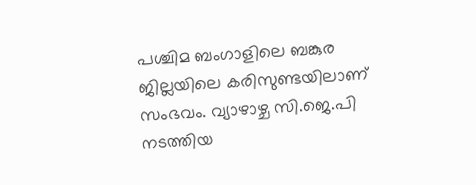പശ്ചിമ ബംഗാളിലെ ബങ്കുര ജില്ലയിലെ കരിസുണ്ടയിലാണ് സംഭവം. വ്യാഴാഴ്ച സി.ജെ.പി നടത്തിയ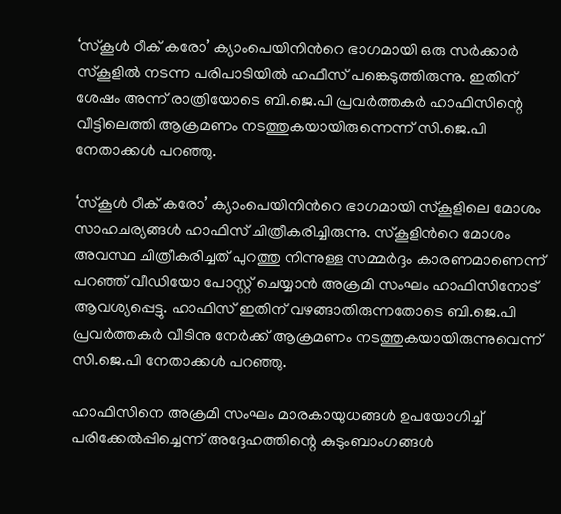‘സ്കൂൾ ഠീക് കരോ’ ക്യാംപെയിനി‌ന്‍റെ ഭാഗമായി ഒരു സർക്കാർ സ്കൂളിൽ നടന്ന പരിപാടിയില്‍ ഹഫീസ് പങ്കെടുത്തിരുന്നു. ഇതിന് ശേഷം അന്ന് രാത്രിയോടെ ബി.ജെ.പി പ്രവർത്തകർ ഹാഫിസിന്റെ വീട്ടിലെത്തി ആക്രമണം നടത്തുകയായിരുന്നെന്ന് സി.ജെ.പി നേതാക്കൾ പറഞ്ഞു.

‘സ്കൂൾ ഠീക് കരോ’ ക്യാംപെയിനി‌ന്‍റെ ഭാഗമായി സ്കൂളിലെ മോശം സാഹചര്യങ്ങൾ ഹാഫിസ് ചിത്രീകരിച്ചിരുന്നു. സ്കൂളിന്‍റെ മോശം അവസ്ഥ ചിത്രീകരിച്ചത് പുറത്തു നിന്നുള്ള സമ്മർദ്ദം കാരണമാണെന്ന് പറഞ്ഞ് വീഡിയോ പോസ്റ്റ് ചെയ്യാൻ അക്രമി സംഘം ഹാഫിസിനോട് ആവശ്യപ്പെട്ടു. ഹാഫിസ് ഇതിന് വഴങ്ങാതിരുന്നതോടെ ബി.ജെ.പി പ്രവർത്തകർ വീടിനു നേർക്ക് ആക്രമണം നടത്തുകയായിരുന്നുവെന്ന് സി.ജെ.പി നേതാക്കൾ പറഞ്ഞു.

ഹാഫിസിനെ അക്രമി സംഘം മാരകായുധങ്ങൾ ഉപയോഗിച്ച് പരിക്കേൽപ്പിച്ചെന്ന് അദ്ദേഹത്തിന്റെ കുടുംബാംഗങ്ങൾ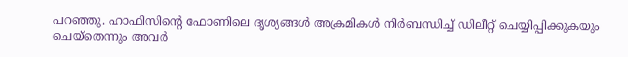പറഞ്ഞു. ഹാഫിസിന്റെ ഫോണിലെ ദൃശ്യങ്ങൾ അക്രമികൾ നിർബന്ധിച്ച് ഡിലീറ്റ് ചെയ്യിപ്പിക്കുകയും ചെയ്തെന്നും അവർ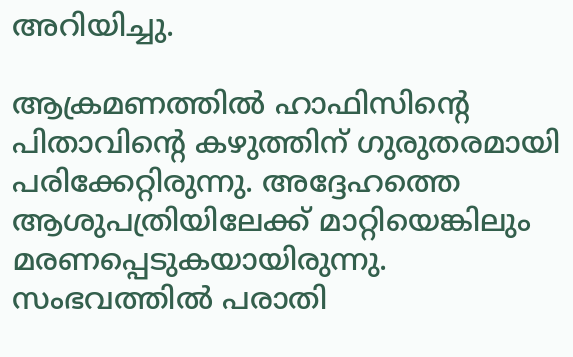അറിയിച്ചു.

ആക്രമണത്തിൽ ഹാഫിസിന്റെ പിതാവിന്റെ കഴുത്തിന് ഗുരുതരമായി പരിക്കേറ്റിരുന്നു. അദ്ദേഹത്തെ ആശുപത്രിയിലേക്ക് മാറ്റിയെങ്കിലും മരണപ്പെടുകയായിരുന്നു. സംഭവത്തില്‍ പരാതി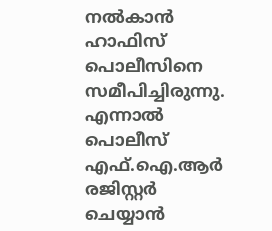നല്‍കാന്‍ ഹാഫിസ് പൊലീസിനെ സമീപിച്ചിരുന്നു. എന്നാല്‍ പൊലീസ് എഫ്‌.ഐ.ആര്‍ രജിസ്റ്റര്‍ ചെയ്യാന്‍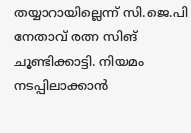തയ്യാറായില്ലെന്ന് സി.ജെ.പി നേതാവ് രത്ന സിങ് ചൂണ്ടിക്കാട്ടി. നിയമം നടപ്പിലാക്കാന്‍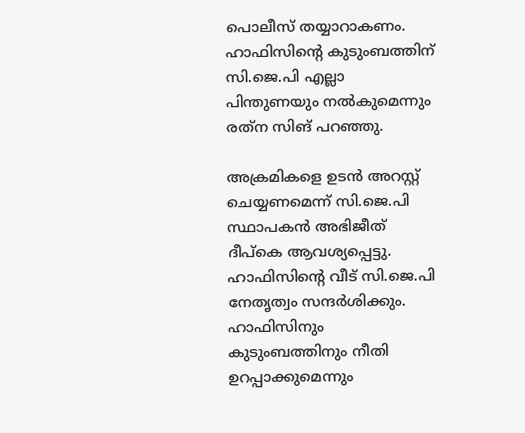പൊലീസ് തയ്യാറാകണം. ഹാഫിസിന്റെ കുടുംബത്തിന് സി.ജെ.പി എല്ലാ പിന്തുണയും നല്‍കുമെന്നും രത്‌ന സിങ് പറഞ്ഞു.

അക്രമികളെ ഉടന്‍ അറസ്റ്റ് ചെയ്യണമെന്ന് സി.ജെ.പി സ്ഥാപകന്‍ അഭിജീത് ദീപ്‌കെ ആവശ്യപ്പെട്ടു. ഹാഫിസിന്റെ വീട് സി.ജെ.പി നേതൃത്വം സന്ദർശിക്കും. ഹാഫിസിനും കുടുംബത്തിനും നീതി ഉറപ്പാക്കുമെന്നും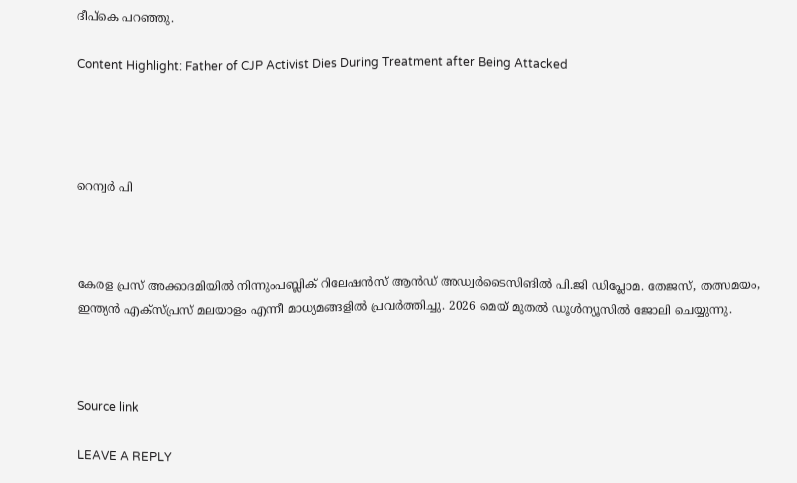ദീപ്കെ പറഞ്ഞു.

Content Highlight: Father of CJP Activist Dies During Treatment after Being Attacked




റെന്വര്‍ പി



കേരള പ്രസ് അക്കാദമിയില്‍ നിന്നുംപബ്ലിക് റിലേഷന്‍സ് ആന്‍ഡ് അഡ്വര്‍ടൈസിങില്‍ പി.ജി ഡിപ്ലോമ. തേജസ്, തത്സമയം, ഇന്ത്യന്‍ എക്‌സ്പ്രസ് മലയാളം എന്നീ മാധ്യമങ്ങളില്‍ പ്രവര്‍ത്തിച്ചു. 2026 മെയ് മുതല്‍ ഡൂള്‍ന്യൂസില്‍ ജോലി ചെയ്യുന്നു.



Source link

LEAVE A REPLY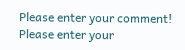Please enter your comment!
Please enter your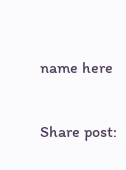name here

Share post: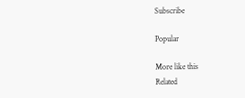Subscribe

Popular

More like this
Related